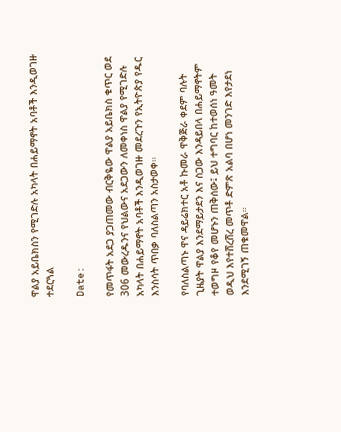ዋልያ አይቤክስን የሚገድሉ አካላት በሐይማኖት አባቶች እንዲወገዙ ተደርጓል

Date:

የመጥፋት አደጋ ያጋጠመው ብርቅዬው ዋልያ አይቤክስ ቁጥር ወደ 306 መውረዱንና የህልውና አደጋውን ለመቀነስ ዋልያ የሚገድሉ አካላት በሐይማኖት አባቶች እንዲወገዙ መደረጉን የኢትዮጵያ የዱር እንስሳት ጥበቃ ባለስልጣን አስታወቀ።

የባለስልጣኑ ዋና ዳይሬክተር አቶ ኩመራ ዋቅጅራ ቀደም ባሉት ጊዜያት ዋልያ እንደማይታደን እና ስጋው እንዳይበላ በሐይማኖትም ተወግዞ የቆየ መሆኑን ጠቅሰው፤ ይህ ተግባር ከተወሰነ ዓመት ወዲህ እየተሸረሸረ መጥቶ ድምጽ አልባ በሆነ መንገድ እየታደነ እንደሚገኝ ጠቁመዋል።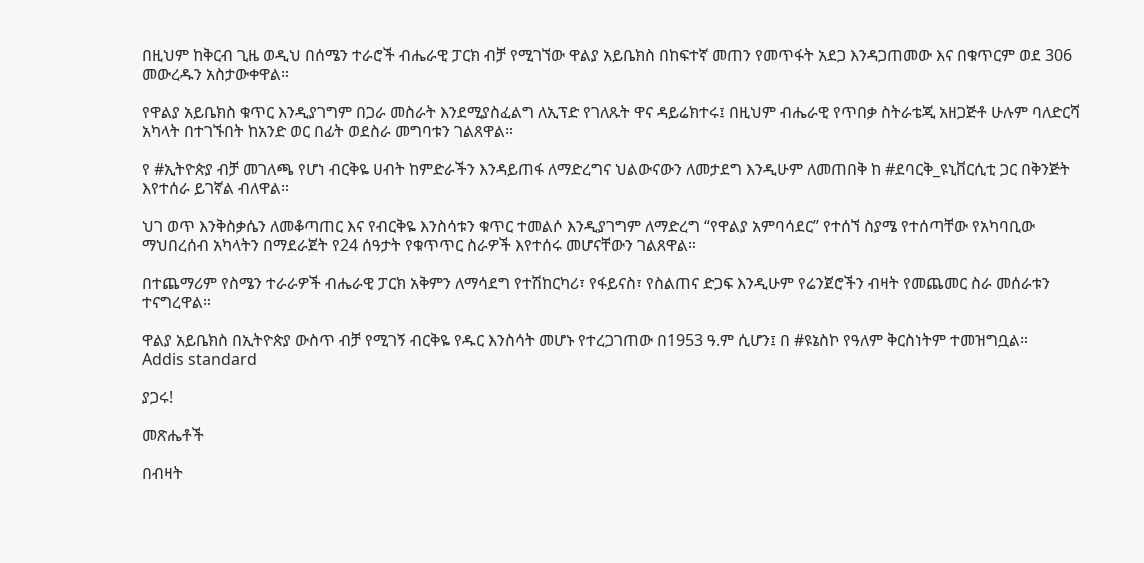በዚህም ከቅርብ ጊዜ ወዲህ በሰሜን ተራሮች ብሔራዊ ፓርክ ብቻ የሚገኘው ዋልያ አይቤክስ በከፍተኛ መጠን የመጥፋት አደጋ እንዳጋጠመው እና በቁጥርም ወደ 306 መውረዱን አስታውቀዋል።

የዋልያ አይቤክስ ቁጥር እንዲያገግም በጋራ መስራት እንደሚያስፈልግ ለኢፕድ የገለጹት ዋና ዳይሬክተሩ፤ በዚህም ብሔራዊ የጥበቃ ስትራቴጂ አዘጋጅቶ ሁሉም ባለድርሻ አካላት በተገኙበት ከአንድ ወር በፊት ወደስራ መግባቱን ገልጸዋል።

የ #ኢትዮጵያ ብቻ መገለጫ የሆነ ብርቅዬ ሀብት ከምድራችን እንዳይጠፋ ለማድረግና ህልውናውን ለመታደግ እንዲሁም ለመጠበቅ ከ #ደባርቅ_ዩኒቨርሲቲ ጋር በቅንጅት እየተሰራ ይገኛል ብለዋል።

ህገ ወጥ እንቅስቃሴን ለመቆጣጠር እና የብርቅዬ እንስሳቱን ቁጥር ተመልሶ እንዲያገግም ለማድረግ “የዋልያ አምባሳደር” የተሰኘ ስያሜ የተሰጣቸው የአካባቢው ማህበረሰብ አካላትን በማደራጀት የ24 ሰዓታት የቁጥጥር ስራዎች እየተሰሩ መሆናቸውን ገልጸዋል።

በተጨማሪም የስሜን ተራራዎች ብሔራዊ ፓርክ አቅምን ለማሳደግ የተሽከርካሪ፣ የፋይናስ፣ የስልጠና ድጋፍ እንዲሁም የሬንጀሮችን ብዛት የመጨመር ስራ መሰራቱን ተናግረዋል።

ዋልያ አይቤክስ በኢትዮጵያ ውስጥ ብቻ የሚገኝ ብርቅዬ የዱር እንስሳት መሆኑ የተረጋገጠው በ1953 ዓ.ም ሲሆን፤ በ #ዩኔስኮ የዓለም ቅርስነትም ተመዝግቧል።
Addis standard

ያጋሩ!

መጽሔቶች

በብዛት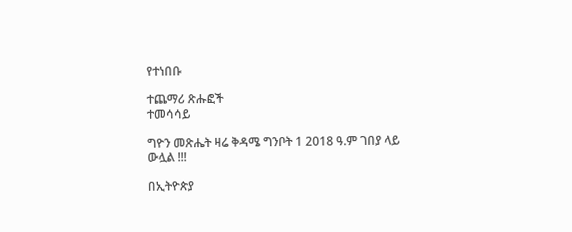የተነበቡ

ተጨማሪ ጽሑፎች
ተመሳሳይ

ግዮን መጽሔት ዛሬ ቅዳሜ ግንቦት 1 2018 ዓ.ም ገበያ ላይ ውሏል !!!

በኢትዮጵያ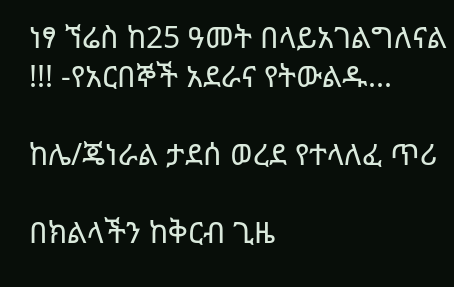ነፃ ኘሬስ ከ25 ዓመት በላይአገልግለናል !!! -የአርበኞች አደራና የትውልዱ...

ከሌ/ጄነራል ታደሰ ወረደ የተላለፈ ጥሪ

በክልላችን ከቅርብ ጊዜ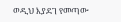ወዲህ እያደገ የመጣው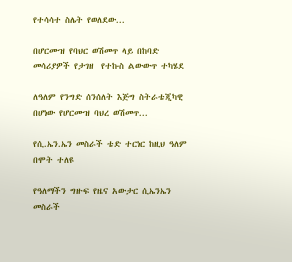የተሳሳተ ስሌት የወለደው...

በሆርሙዝ የባህር ወሽመጥ ላይ በከባድ መሳሪያዎች የታገዘ  የተኩስ ልውውጥ ተካሄደ

ለዓለም የንግድ ሰንሰለት እጅግ ስትራቴጂካዊ በሆነው የሆርሙዝ ባህረ ወሽመጥ...

የሲ.ኤን.ኤን መስራች ቴድ ተርነር ከዚህ ዓለም በሞት ተለዩ

የዓለማችን ግዙፍ የዜና አውታር ሲኤንኤን መስራች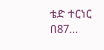ቴድ ተርነር በ87...